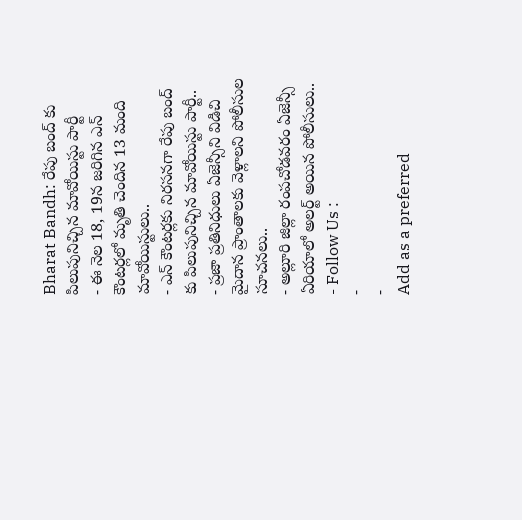Bharat Bandh: రేపు బంద్ కు పిలుపునిచ్చిన మావోయిస్టు పార్టీ
- ఈ నెల 18, 19న జరిగిన ఎన్ కౌంటర్లలో మృతి చెందిన 13 మంది మావోయిస్టులు..
- ఎన్ కౌంటర్లకు నిరసనగా రేపు బంద్ కు పిలుపునిచ్చిన మావోయిస్టు పార్టీ..
- ప్రజా ప్రతినిధులు ఏజెన్సీని విడిచి మైదాన ప్రాంతాలకు వెళ్లాలని పోలీసుల సూచనలు..
- అల్లూరి జిల్లా రంపచోడవరం ఏజెన్సీ ఏరియాలో అలర్ట్ అయిన పోలీసులు..
- Follow Us :
-
-
Add as a preferred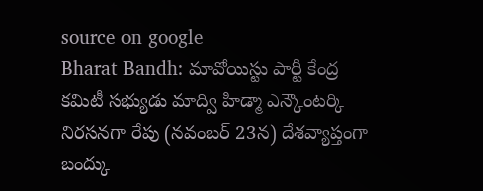source on google
Bharat Bandh: మావోయిస్టు పార్టీ కేంద్ర కమిటీ సభ్యుడు మాద్వి హిడ్మా ఎన్కౌంటర్కి నిరసనగా రేపు (నవంబర్ 23న) దేశవ్యాప్తంగా బంద్కు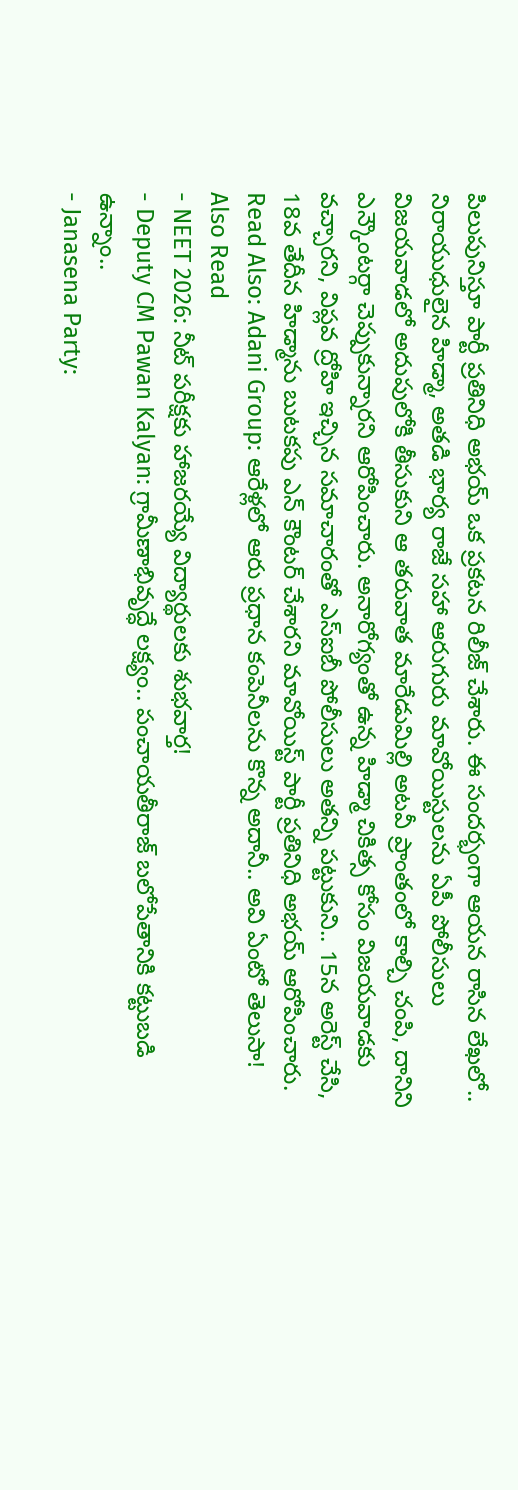పిలుపునిస్తూ పార్టీ ప్రతినిధి అభయ్ ఒక ప్రకటన రిలీజ్ చేశారు. ఈ సందర్భంగా ఆయన రాసిన లేఖలో.. నిరాయుధులైన హిడ్మా, అతడి భార్య రాజే సహా ఆరుగురు మావోయిస్టులను ఏపీ పోలీసులు విజయవాడలో అదుపులోకి తీసుకుని ఆ తరువాత మారేడుమిల్లి అటవీ ప్రాంతంలో కాల్చి చంపి, దానిని ఎన్కౌంటర్గా చెప్పుకున్నారని ఆరోపించారు. అనారోగ్యంతో ఉన్న హిడ్మా చికిత్స కోసం విజయవాడకు వచ్చారని, విప్లవ ద్రోహి ఇచ్చిన సమాచారంతో ఎస్ఐబీ పోలీసులు అతన్ని పట్టుకుని.. 15న అరెస్ట్ చేసి, 18వ తేదీన హిడ్మాను బుటకపు ఎన్ కౌంటర్ చేశారని మావోయిస్ట్ పార్టీ ప్రతినిధి అభయ్ ఆరోపించారు.
Read Also: Adani Group: ఆరేళ్లలో ఆరు ప్రధాన కంపెనీలను కొన్న అదానీ.. అవి ఏంటో తెలుసా!
Also Read
- NEET 2026: నీట్ పరీక్షకు హాజరయ్యే విద్యార్థులకు శుభవార్త!
- Deputy CM Pawan Kalyan: గ్రామీణాభివృద్ధే లక్ష్యం.. పంచాయతీరాజ్ బలోపేతానికి కట్టుబడి ఉన్నాం..
- Janasena Party: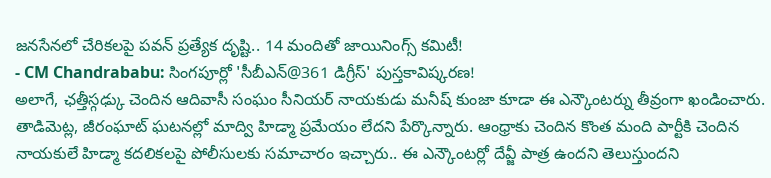జనసేనలో చేరికలపై పవన్ ప్రత్యేక దృష్టి.. 14 మందితో జాయినింగ్స్ కమిటీ!
- CM Chandrababu: సింగపూర్లో 'సీబీఎన్@361 డిగ్రీస్' పుస్తకావిష్కరణ!
అలాగే, ఛత్తీస్గఢ్కు చెందిన ఆదివాసీ సంఘం సీనియర్ నాయకుడు మనీష్ కుంజా కూడా ఈ ఎన్కౌంటర్ను తీవ్రంగా ఖండించారు. తాడిమెట్ల, జీరంఘాట్ ఘటనల్లో మాద్వి హిడ్మా ప్రమేయం లేదని పేర్కొన్నారు. ఆంధ్రాకు చెందిన కొంత మంది పార్టీకి చెందిన నాయకులే హిడ్మా కదలికలపై పోలీసులకు సమాచారం ఇచ్చారు.. ఈ ఎన్కౌంటర్లో దేవ్జీ పాత్ర ఉందని తెలుస్తుందని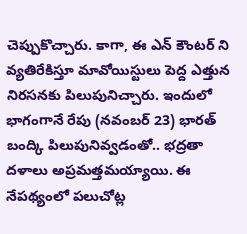చెప్పుకొచ్చారు. కాగా, ఈ ఎన్ కౌంటర్ ని వ్యతిరేకిస్తూ మావోయిస్టులు పెద్ద ఎత్తున నిరసనకు పిలుపునిచ్చారు. ఇందులో భాగంగానే రేపు (నవంబర్ 23) భారత్ బంద్కి పిలుపునివ్వడంతో.. భద్రతా దళాలు అప్రమత్తమయ్యాయి. ఈ నేపథ్యంలో పలుచోట్ల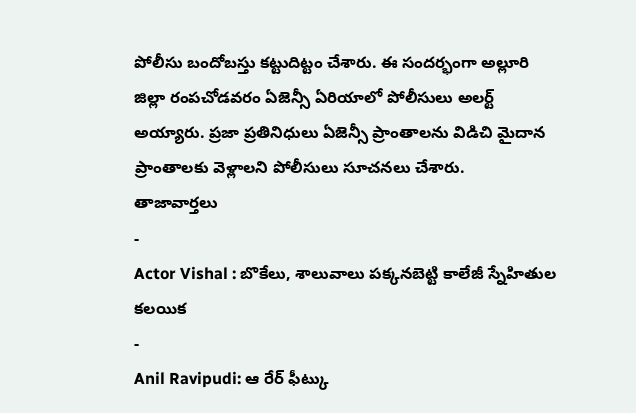పోలీసు బందోబస్తు కట్టుదిట్టం చేశారు. ఈ సందర్భంగా అల్లూరి జిల్లా రంపచోడవరం ఏజెన్సీ ఏరియాలో పోలీసులు అలర్ట్ అయ్యారు. ప్రజా ప్రతినిధులు ఏజెన్సీ ప్రాంతాలను విడిచి మైదాన ప్రాంతాలకు వెళ్లాలని పోలీసులు సూచనలు చేశారు.
తాజావార్తలు
-
Actor Vishal : బొకేలు, శాలువాలు పక్కనబెట్టి కాలేజీ స్నేహితుల కలయిక
-
Anil Ravipudi: ఆ రేర్ ఫీట్కు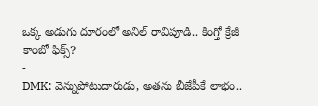ఒక్క అడుగు దూరంలో అనిల్ రావిపూడి.. కింగ్తో క్రేజీ కాంబో ఫిక్స్?
-
DMK: వెన్నుపోటుదారుడు, అతను బీజేపీకే లాభం..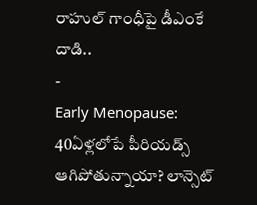రాహుల్ గాంధీపై డీఎంకే దాడి..
-
Early Menopause: 40ఏళ్లలోపే పీరియడ్స్ ఆగిపోతున్నాయా? లాన్సెట్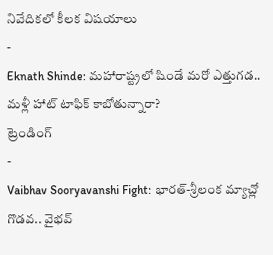నివేదికలో కీలక విషయాలు
-
Eknath Shinde: మహారాష్ట్రలో షిండే మరో ఎత్తుగడ.. మళ్లీ హాట్ టాఫిక్ కాబోతున్నారా?
ట్రెండింగ్
-
Vaibhav Sooryavanshi Fight: భారత్-శ్రీలంక మ్యాచ్లో గొడవ.. వైభవ్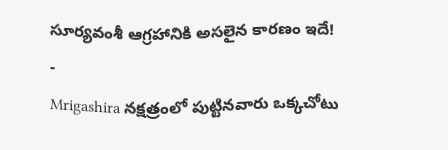సూర్యవంశీ ఆగ్రహానికి అసలైన కారణం ఇదే!
-
Mrigashira నక్షత్రంలో పుట్టినవారు ఒక్కచోటు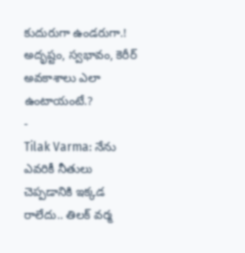కుదురుగా ఉండరుగా.! అదృష్టం, స్వభావం, కెరీర్ అవకాశాలు ఎలా ఉంటాయంటే.?
-
Tilak Varma: నేను ఎవరికీ నీతులు చెప్పడానికి ఇక్కడ రాలేదు.. తిలక్ వర్మ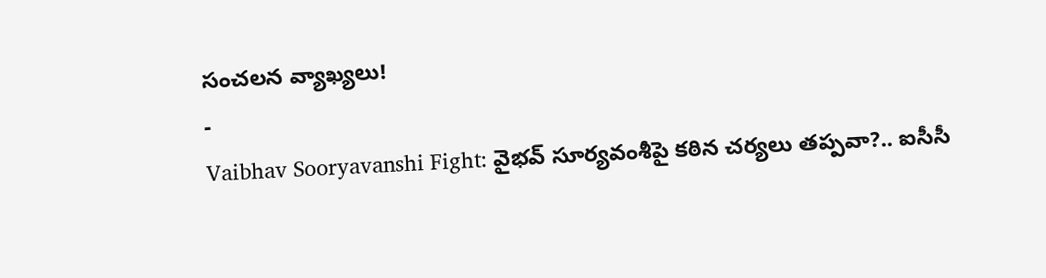సంచలన వ్యాఖ్యలు!
-
Vaibhav Sooryavanshi Fight: వైభవ్ సూర్యవంశీపై కఠిన చర్యలు తప్పవా?.. ఐసీసీ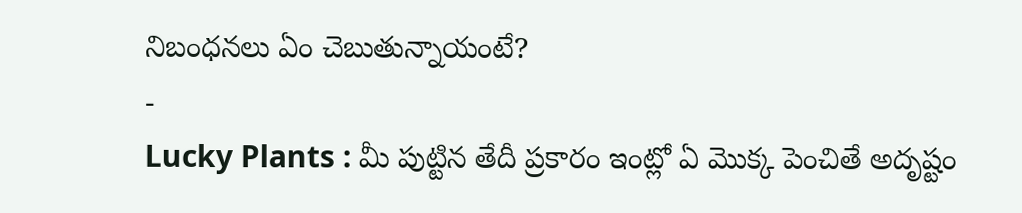నిబంధనలు ఏం చెబుతున్నాయంటే?
-
Lucky Plants : మీ పుట్టిన తేదీ ప్రకారం ఇంట్లో ఏ మొక్క పెంచితే అదృష్టం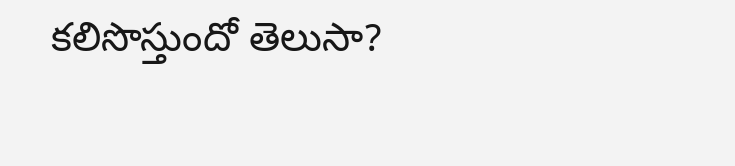కలిసొస్తుందో తెలుసా?